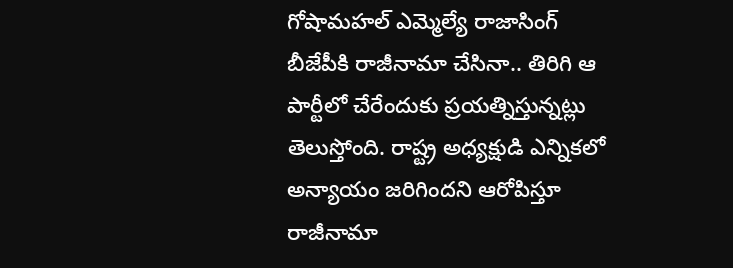గోషామహల్ ఎమ్మెల్యే రాజాసింగ్ బీజేపీకి రాజీనామా చేసినా.. తిరిగి ఆ పార్టీలో చేరేందుకు ప్రయత్నిస్తున్నట్లు తెలుస్తోంది. రాష్ట్ర అధ్యక్షుడి ఎన్నికలో అన్యాయం జరిగిందని ఆరోపిస్తూ రాజీనామా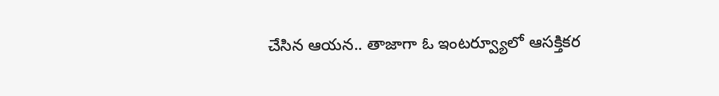చేసిన ఆయన.. తాజాగా ఓ ఇంటర్వ్యూలో ఆసక్తికర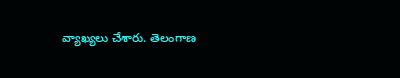వ్యాఖ్యలు చేశారు. తెలంగాణ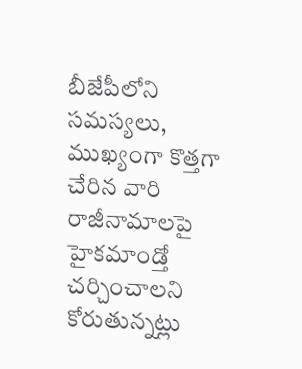బీజేపీలోని సమస్యలు, ముఖ్యంగా కొత్తగా చేరిన వారి రాజీనామాలపై హైకమాండ్తో చర్చించాలని కోరుతున్నట్లు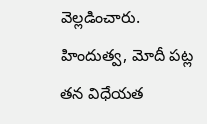వెల్లడించారు. హిందుత్వ, మోదీ పట్ల తన విధేయత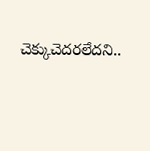చెక్కుచెదరలేదని..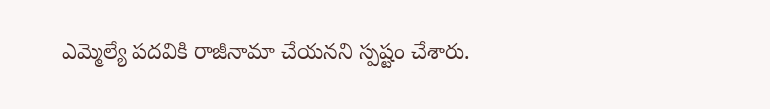ఎమ్మెల్యే పదవికి రాజీనామా చేయనని స్పష్టం చేశారు.